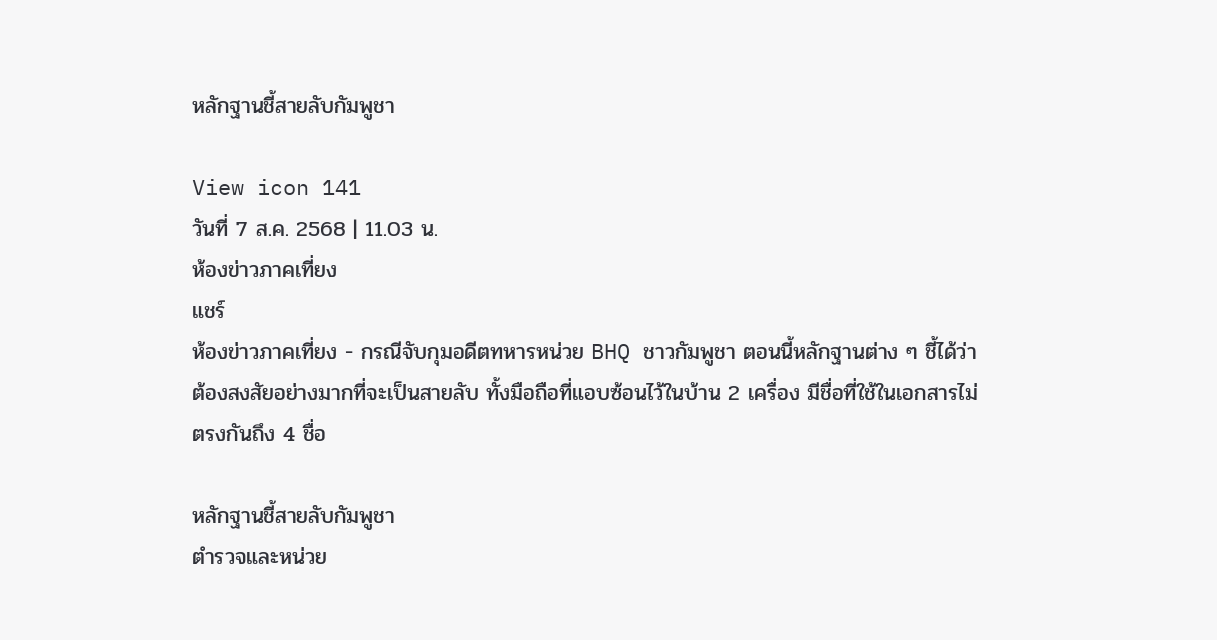หลักฐานชี้สายลับกัมพูชา

View icon 141
วันที่ 7 ส.ค. 2568 | 11.03 น.
ห้องข่าวภาคเที่ยง
แชร์
ห้องข่าวภาคเที่ยง - กรณีจับกุมอดีตทหารหน่วย BHQ ชาวกัมพูชา ตอนนี้หลักฐานต่าง ๆ ชี้ได้ว่าต้องสงสัยอย่างมากที่จะเป็นสายลับ ทั้งมือถือที่แอบซ้อนไว้ในบ้าน 2 เครื่อง มีชื่อที่ใช้ในเอกสารไม่ตรงกันถึง 4 ชื่อ

หลักฐานชี้สายลับกัมพูชา
ตำรวจและหน่วย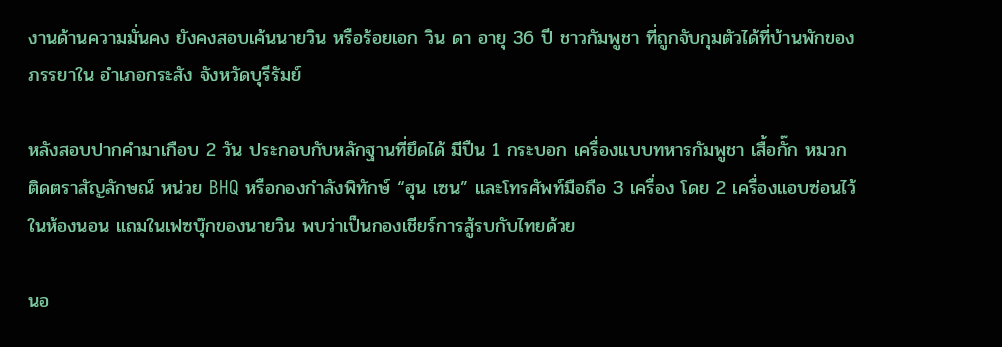งานด้านความมั่นคง ยังคงสอบเค้นนายวิน หรือร้อยเอก วิน ดา อายุ 36 ปี ชาวกัมพูชา ที่ถูกจับกุมตัวได้ที่บ้านพักของภรรยาใน อำเภอกระสัง จังหวัดบุรีรัมย์

หลังสอบปากคำมาเกือบ 2 วัน ประกอบกับหลักฐานที่ยึดได้ มีปืน 1 กระบอก เครื่องแบบทหารกัมพูชา เสื้อกั๊ก หมวก ติดตราสัญลักษณ์ หน่วย BHQ หรือกองกำลังพิทักษ์ “ฮุน เซน” และโทรศัพท์มือถือ 3 เครื่อง โดย 2 เครื่องแอบซ่อนไว้ในห้องนอน แถมในเฟซบุ๊กของนายวิน พบว่าเป็นกองเชียร์การสู้รบกับไทยด้วย

นอ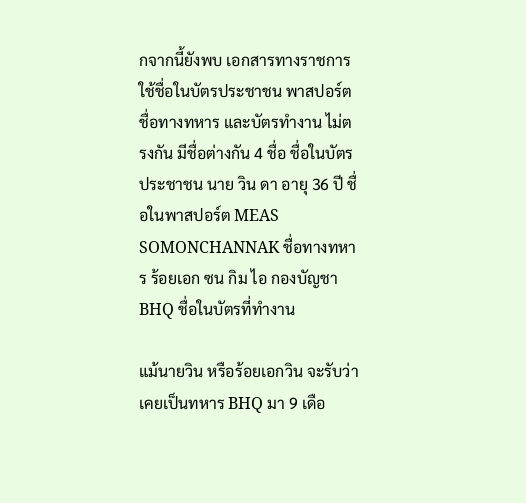กจากนี้ยังพบ เอกสารทางราชการ ใช้ชื่อในบัตรประชาชน พาสปอร์ต ชื่อทางทหาร และบัตรทำงาน ไม่ตรงกัน มีชื่อต่างกัน 4 ชื่อ ชื่อในบัตรประชาชน นาย วิน ดา อายุ 36 ปี ชื่อในพาสปอร์ต MEAS SOMONCHANNAK ชื่อทางทหาร ร้อยเอก ซน กิม ไอ กองบัญชา BHQ ชื่อในบัตรที่ทำงาน

แม้นายวิน หรือร้อยเอกวิน จะรับว่า เคยเป็นทหาร BHQ มา 9 เดือ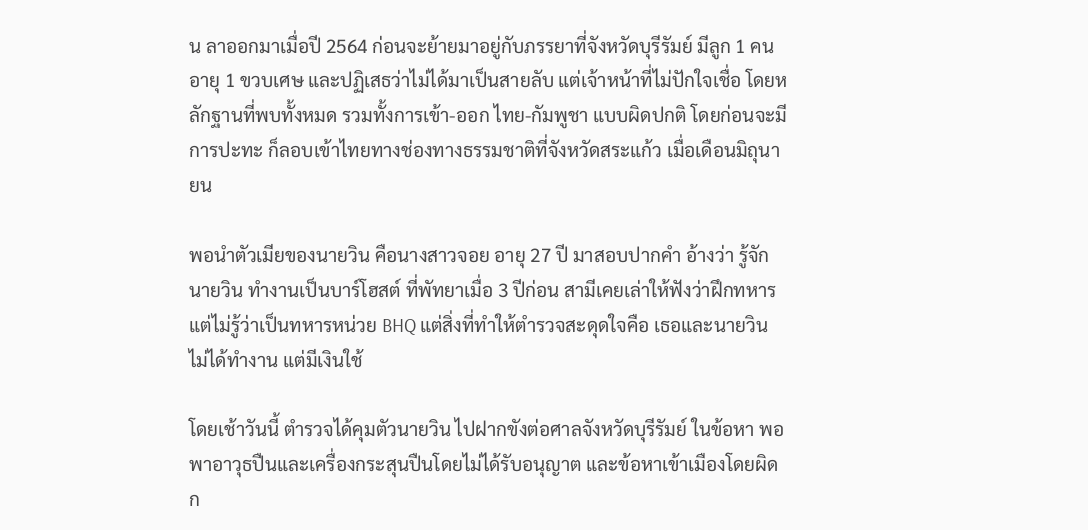น ลาออกมาเมื่อปี 2564 ก่อนจะย้ายมาอยู่กับภรรยาที่จังหวัดบุรีรัมย์ มีลูก 1 คน อายุ 1 ขวบเศษ และปฏิเสธว่าไม่ได้มาเป็นสายลับ แต่เจ้าหน้าที่ไม่ปักใจเชื่อ โดยหลักฐานที่พบทั้งหมด รวมทั้งการเข้า-ออก ไทย-กัมพูชา แบบผิดปกติ โดยก่อนจะมีการปะทะ ก็ลอบเข้าไทยทางช่องทางธรรมชาติที่จังหวัดสระแก้ว เมื่อเดือนมิถุนายน

พอนำตัวเมียของนายวิน คือนางสาวจอย อายุ 27 ปี มาสอบปากคำ อ้างว่า รู้จักนายวิน ทำงานเป็นบาร์โฮสต์ ที่พัทยาเมื่อ 3 ปีก่อน สามีเคยเล่าให้ฟังว่าฝึกทหาร แต่ไม่รู้ว่าเป็นทหารหน่วย BHQ แต่สิ่งที่ทำให้ตำรวจสะดุดใจคือ เธอและนายวิน ไม่ได้ทำงาน แต่มีเงินใช้

โดยเช้าวันนี้ ตำรวจได้คุมตัวนายวิน ไปฝากขังต่อศาลจังหวัดบุรีรัมย์ ในข้อหา พอพาอาวุธปืนและเครื่องกระสุนปืนโดยไม่ได้รับอนุญาต และข้อหาเข้าเมืองโดยผิดก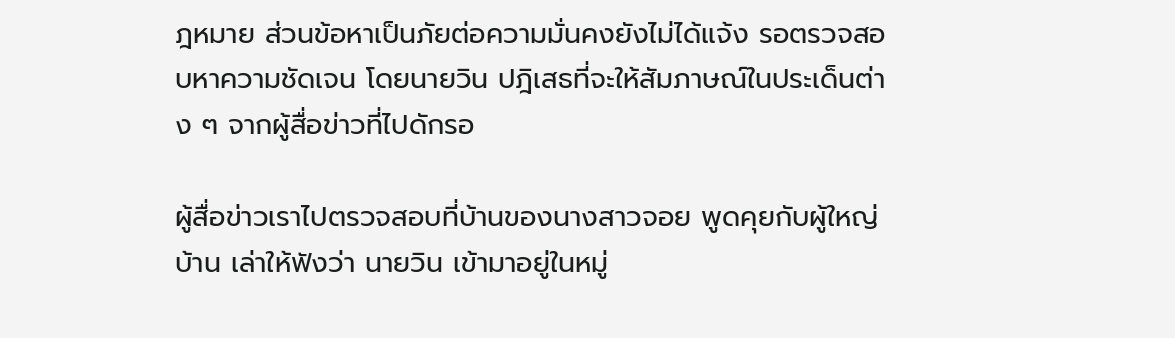ฎหมาย ส่วนข้อหาเป็นภัยต่อความมั่นคงยังไม่ได้แจ้ง รอตรวจสอบหาความชัดเจน โดยนายวิน ปฎิเสธที่จะให้สัมภาษณ์ในประเด็นต่าง ๆ จากผู้สื่อข่าวที่ไปดักรอ

ผู้สื่อข่าวเราไปตรวจสอบที่บ้านของนางสาวจอย พูดคุยกับผู้ใหญ่บ้าน เล่าให้ฟังว่า นายวิน เข้ามาอยู่ในหมู่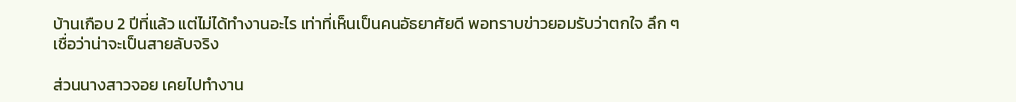บ้านเกือบ 2 ปีที่แล้ว แต่ไม่ได้ทำงานอะไร เท่าที่เห็นเป็นคนอัธยาศัยดี พอทราบข่าวยอมรับว่าตกใจ ลึก ๆ เชื่อว่าน่าจะเป็นสายลับจริง

ส่วนนางสาวจอย เคยไปทำงาน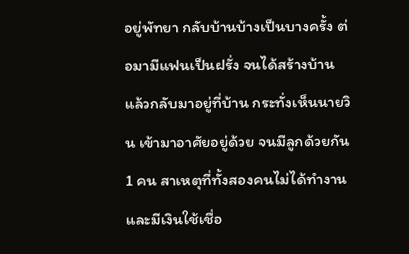อยู่พัทยา กลับบ้านบ้างเป็นบางครั้ง ต่อมามีแฟนเป็นฝรั่ง จนได้สร้างบ้านแล้วกลับมาอยู่ที่บ้าน กระทั่งเห็นนายวิน เข้ามาอาศัยอยู่ด้วย จนมีลูกด้วยกัน 1 คน สาเหตุที่ทั้งสองคนไม่ได้ทำงานและมีเงินใช้เชื่อ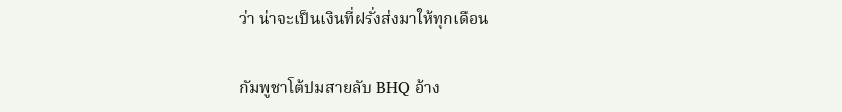ว่า น่าจะเป็นเงินที่ฝรั่งส่งมาให้ทุกเดือน

กัมพูชาโต้ปมสายลับ BHQ อ้าง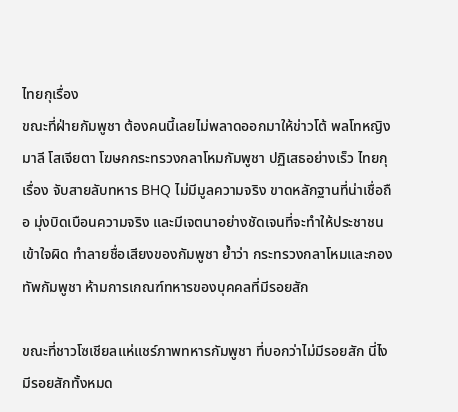ไทยกุเรื่อง
ขณะที่ฝ่ายกัมพูชา ต้องคนนี้เลยไม่พลาดออกมาให้ข่าวโต้ พลโทหญิง มาลี โสเจียตา โฆษกกระทรวงกลาโหมกัมพูชา ปฏิเสธอย่างเร็ว ไทยกุเรื่อง จับสายลับทหาร BHQ ไม่มีมูลความจริง ขาดหลักฐานที่น่าเชื่อถือ มุ่งบิดเบือนความจริง และมีเจตนาอย่างชัดเจนที่จะทำให้ประชาชนเข้าใจผิด ทำลายชื่อเสียงของกัมพูชา ย้ำว่า กระทรวงกลาโหมและกองทัพกัมพูชา ห้ามการเกณฑ์ทหารของบุคคลที่มีรอยสัก

ขณะที่ชาวโซเชียลแห่แชร์ภาพทหารกัมพูชา ที่บอกว่าไม่มีรอยสัก นี่ไง มีรอยสักทั้งหมด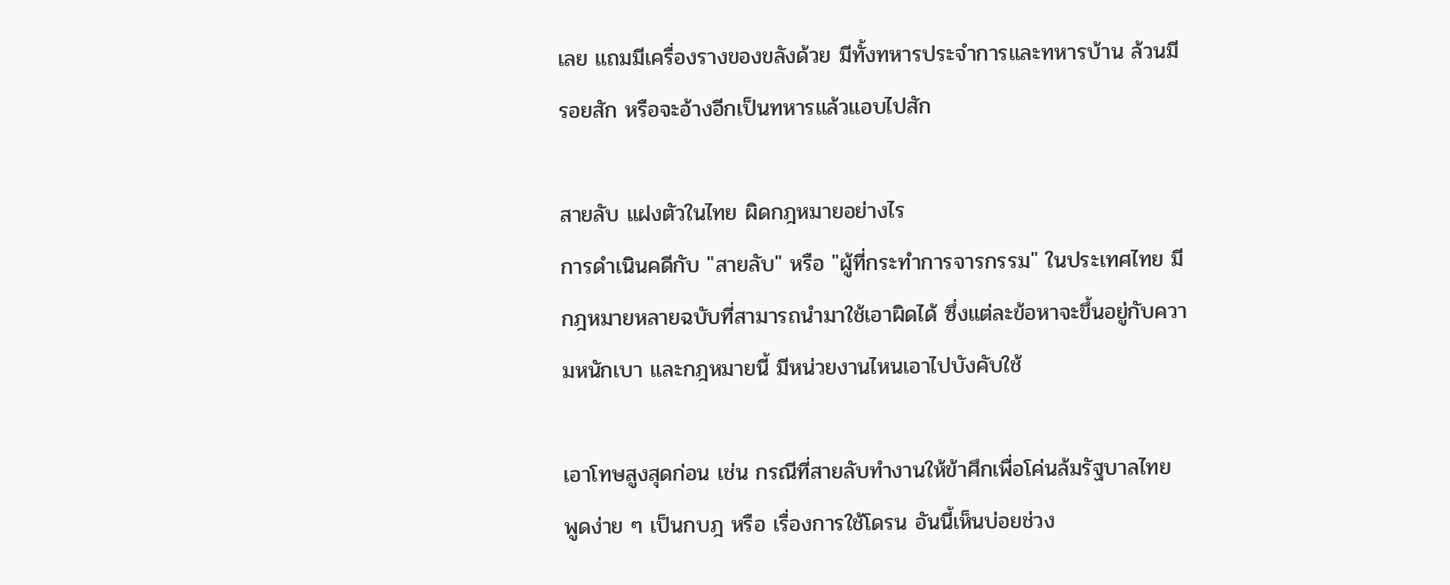เลย แถมมีเครื่องรางของขลังด้วย มีทั้งทหารประจำการและทหารบ้าน ล้วนมีรอยสัก หรือจะอ้างอีกเป็นทหารแล้วแอบไปสัก

สายลับ แฝงตัวในไทย ผิดกฎหมายอย่างไร
การดำเนินคดีกับ "สายลับ" หรือ "ผู้ที่กระทำการจารกรรม" ในประเทศไทย มีกฎหมายหลายฉบับที่สามารถนำมาใช้เอาผิดได้ ซึ่งแต่ละข้อหาจะขึ้นอยู่กับความหนักเบา และกฎหมายนี้ มีหน่วยงานไหนเอาไปบังคับใช้

เอาโทษสูงสุดก่อน เช่น กรณีที่สายลับทำงานให้ข้าศึกเพื่อโค่นล้มรัฐบาลไทย พูดง่าย ๆ เป็นกบฎ หรือ เรื่องการใช้โดรน อันนี้เห็นบ่อยช่วง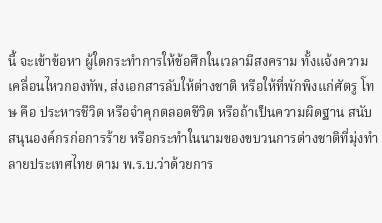นี้ จะเข้าข้อหา ผู้ใดกระทำการให้ข้อศึกในเวลามีสงคราม ทั้งแจ้งความเคลื่อนไหวกองทัพ, ส่งเอกสารลับให้ต่างชาติ หรือให้ที่พักพิงแก่ศัตรู โทษ คือ ประหารชีวิต หรือจำคุกตลอดชีวิต หรือถ้าเป็นความผิดฐาน สนับสนุนองค์กรก่อการร้าย หรือกระทำในนามของขบวนการต่างชาติที่มุ่งทำลายประเทศไทย ตาม พ.ร.บ.ว่าด้วยการ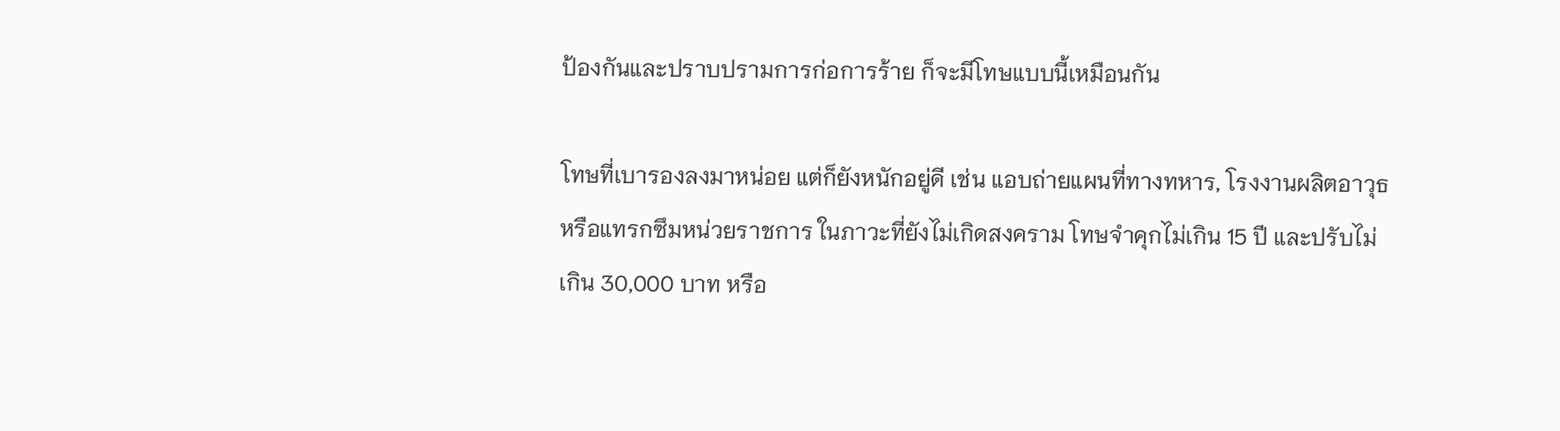ป้องกันและปราบปรามการก่อการร้าย ก็จะมีโทษแบบนี้เหมือนกัน

โทษที่เบารองลงมาหน่อย แต่ก็ยังหนักอยู่ดี เช่น แอบถ่ายแผนที่ทางทหาร, โรงงานผลิตอาวุธ หรือแทรกซึมหน่วยราชการ ในภาวะที่ยังไม่เกิดสงคราม โทษจำคุกไม่เกิน 15 ปี และปรับไม่เกิน 30,000 บาท หรือ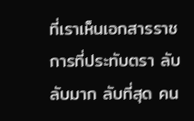ที่เราเห็นเอกสารราชการที่ประทับตรา ลับ ลับมาก ลับที่สุด คน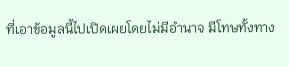ที่เอาข้อมูลนี้ไปเปิดเผยโดยไม่มีอำนาจ มีโทษทั้งทาง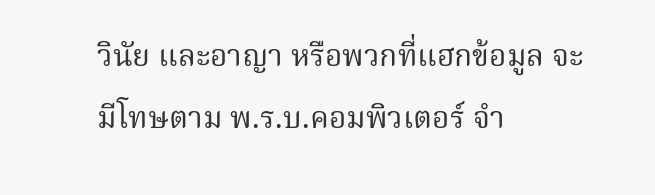วินัย และอาญา หรือพวกที่แฮกข้อมูล จะมีโทษตาม พ.ร.บ.คอมพิวเตอร์ จำ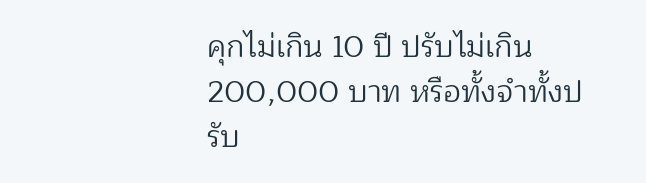คุกไม่เกิน 10 ปี ปรับไม่เกิน 200,000 บาท หรือทั้งจำทั้งปรับ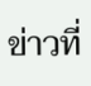ข่าวที่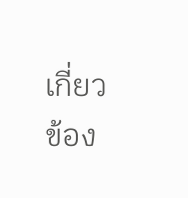เกี่ยวข้อง